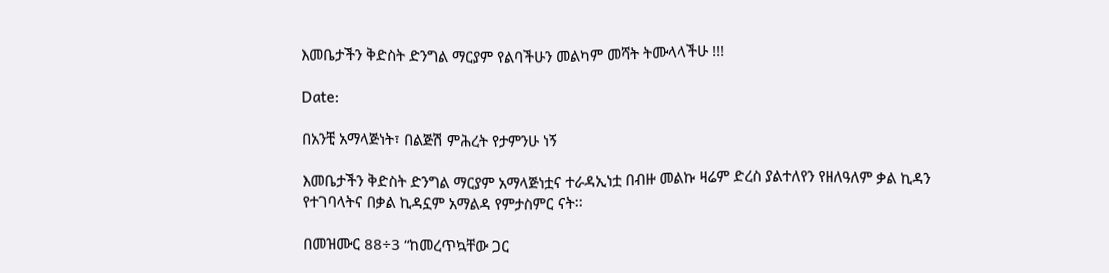እመቤታችን ቅድስት ድንግል ማርያም የልባችሁን መልካም መሻት ትሙላላችሁ !!!

Date:

በአንቺ አማላጅነት፣ በልጅሽ ምሕረት የታምንሁ ነኝ

እመቤታችን ቅድስት ድንግል ማርያም አማላጅነቷና ተራዳኢነቷ በብዙ መልኩ ዛሬም ድረስ ያልተለየን የዘለዓለም ቃል ኪዳን የተገባላትና በቃል ኪዳኗም አማልዳ የምታስምር ናት፡፡

በመዝሙር 88÷3 “ከመረጥኳቸው ጋር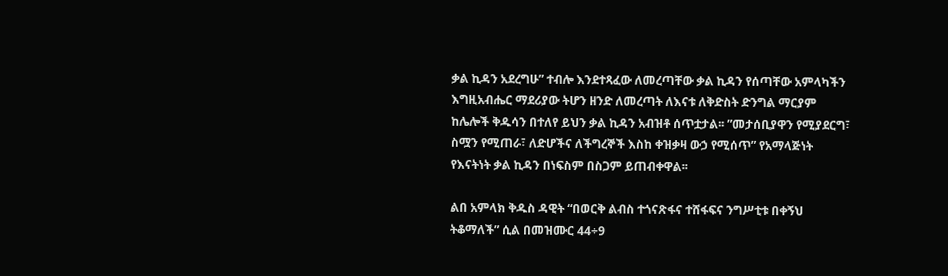ቃል ኪዳን አደረግሁ” ተብሎ እንደተጻፈው ለመረጣቸው ቃል ኪዳን የሰጣቸው አምላካችን እግዚአብሔር ማደሪያው ትሆን ዘንድ ለመረጣት ለእናቱ ለቅድስት ድንግል ማርያም ከሌሎች ቅዱሳን በተለየ ይህን ቃል ኪዳን አብዝቶ ሰጥቷታል፡፡ ”መታሰቢያዋን የሚያደርግ፣ ስሟን የሚጠራ፣ ለድሆችና ለችግረኞች እስከ ቀዝቃዛ ውኃ የሚሰጥ” የአማላጅነት የእናትነት ቃል ኪዳን በነፍስም በስጋም ይጠብቀዋል፡፡

ልበ አምላክ ቅዱስ ዳዊት “በወርቅ ልብስ ተጎናጽፋና ተሸፋፍና ንግሥቲቱ በቀኝህ ትቆማለች” ሲል በመዝሙር 44÷9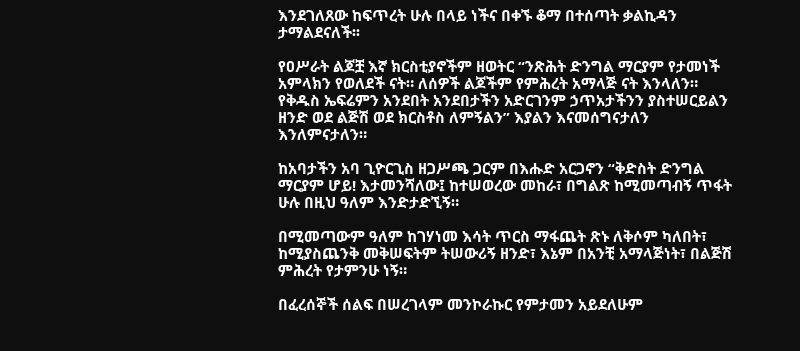እንደገለጸው ከፍጥረት ሁሉ በላይ ነችና በቀኙ ቆማ በተሰጣት ቃልኪዳን ታማልደናለች፡፡

የዐሥራት ልጆቿ እኛ ክርስቲያኖችም ዘወትር “ንጽሕት ድንግል ማርያም የታመነች አምላክን የወለደች ናት። ለሰዎች ልጆችም የምሕረት አማላጅ ናት እንላለን። የቅዱስ ኤፍሬምን አንደበት አንደበታችን አድርገንም ኃጥአታችንን ያስተሠርይልን ዘንድ ወደ ልጅሽ ወደ ክርስቶስ ለምኝልን” እያልን እናመሰግናታለን እንለምናታለን።

ከአባታችን አባ ጊዮርጊስ ዘጋሥጫ ጋርም በእሑድ አርጋኖን “ቅድስት ድንግል ማርያም ሆይ! እታመንሻለው፤ ከተሠወረው መከራ፣ በግልጽ ከሚመጣብኝ ጥፋት ሁሉ በዚህ ዓለም እንድታድኚኝ።

በሚመጣውም ዓለም ከገሃነመ እሳት ጥርስ ማፋጨት ጽኑ ለቅሶም ካለበት፣ ከሚያስጨንቅ መቅሠፍትም ትሠውሪኝ ዘንድ፣ እኔም በአንቺ አማላጅነት፣ በልጅሽ ምሕረት የታምንሁ ነኝ።

በፈረሰኞች ሰልፍ በሠረገላም መንኮራኩር የምታመን አይደለሁም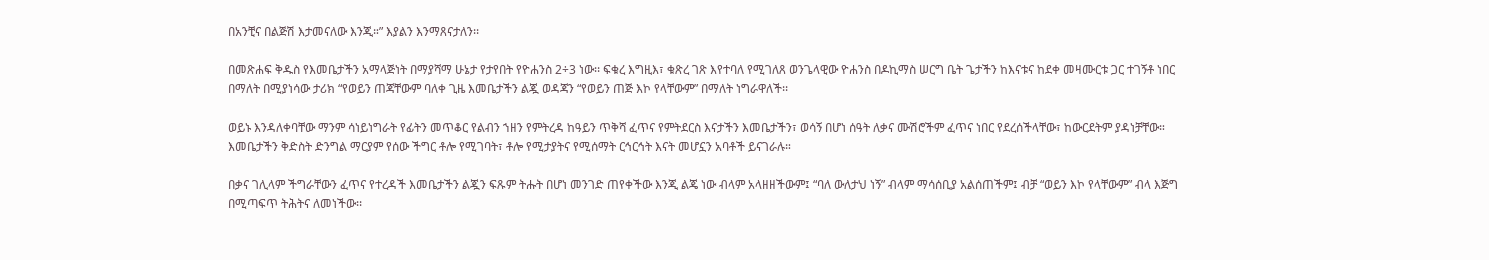በአንቺና በልጅሽ እታመናለው እንጂ።” እያልን እንማጸናታለን፡፡

በመጽሐፍ ቅዱስ የእመቤታችን አማላጅነት በማያሻማ ሁኔታ የታየበት የዮሐንስ 2÷3 ነው፡፡ ፍቁረ እግዚእ፣ ቁጽረ ገጽ እየተባለ የሚገለጸ ወንጌላዊው ዮሐንስ በዶኪማስ ሠርግ ቤት ጌታችን ከእናቱና ከደቀ መዛሙርቱ ጋር ተገኝቶ ነበር በማለት በሚያነሳው ታሪክ “የወይን ጠጃቸውም ባለቀ ጊዜ እመቤታችን ልጇ ወዳጃን “የወይን ጠጅ እኮ የላቸውም” በማለት ነግራዋለች፡፡

ወይኑ እንዳለቀባቸው ማንም ሳነይነግራት የፊትን መጥቆር የልብን ኀዘን የምትረዳ ከዓይን ጥቅሻ ፈጥና የምትደርስ እናታችን እመቤታችን፣ ወሳኝ በሆነ ሰዓት ለቃና ሙሽሮችም ፈጥና ነበር የደረሰችላቸው፣ ከውርደትም ያዳነቻቸው። እመቤታችን ቅድስት ድንግል ማርያም የሰው ችግር ቶሎ የሚገባት፣ ቶሎ የሚታያትና የሚሰማት ርኅርኅት እናት መሆኗን አባቶች ይናገራሉ።

በቃና ገሊላም ችግራቸውን ፈጥና የተረዳች እመቤታችን ልጇን ፍጹም ትሑት በሆነ መንገድ ጠየቀችው እንጂ ልጄ ነው ብላም አላዘዘችውም፤ “ባለ ውለታህ ነኝ” ብላም ማሳሰቢያ አልሰጠችም፤ ብቻ “ወይን እኮ የላቸውም” ብላ እጅግ በሚጣፍጥ ትሕትና ለመነችው፡፡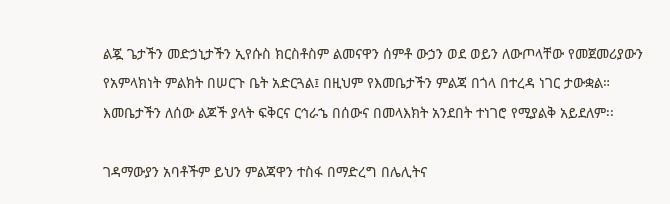ልጇ ጌታችን መድኃኒታችን ኢየሱስ ክርስቶስም ልመናዋን ሰምቶ ውኃን ወደ ወይን ለውጦላቸው የመጀመሪያውን የአምላክነት ምልክት በሠርጉ ቤት አድርጓል፤ በዚህም የእመቤታችን ምልጃ በጎላ በተረዳ ነገር ታውቋል። እመቤታችን ለሰው ልጆች ያላት ፍቅርና ርኅራኄ በሰውና በመላእክት አንደበት ተነገሮ የሚያልቅ አይደለም፡፡

ገዳማውያን አባቶችም ይህን ምልጃዋን ተስፋ በማድረግ በሌሊትና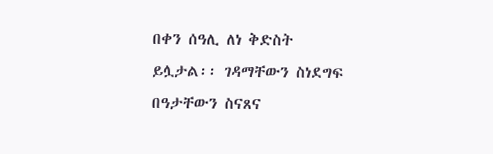በቀን ሰዓሊ ለነ ቅድስት ይሏታል፡፡ ገዳማቸውን ስነደግፍ በዓታቸውን ስናጸና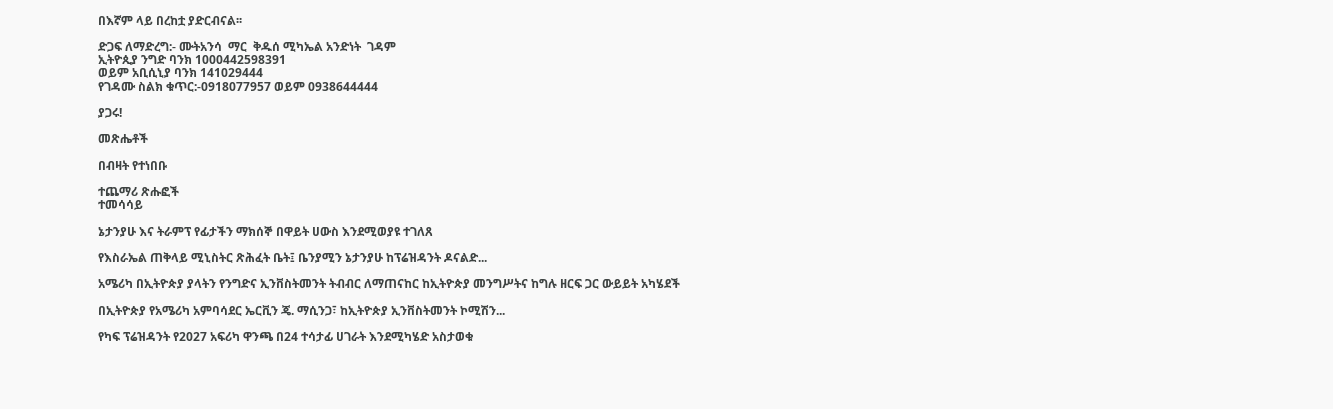በእኛም ላይ በረከቷ ያድርብናል፡፡

ድጋፍ ለማድረግ:- ሙትአንሳ  ማር  ቅዱሰ ሚካኤል አንድነት  ገዳም
ኢትዮጲያ ንግድ ባንክ 1000442598391
ወይም አቢሲኒያ ባንክ 141029444
የገዳሙ ስልክ ቁጥር:-0918077957 ወይም 0938644444

ያጋሩ!

መጽሔቶች

በብዛት የተነበቡ

ተጨማሪ ጽሑፎች
ተመሳሳይ

ኔታንያሁ እና ትራምፕ የፊታችን ማክሰኞ በዋይት ሀውስ እንደሚወያዩ ተገለጸ

የእስራኤል ጠቅላይ ሚኒስትር ጽሕፈት ቤት፤ ቤንያሚን ኔታንያሁ ከፕሬዝዳንት ዶናልድ...

አሜሪካ በኢትዮጵያ ያላትን የንግድና ኢንቨስትመንት ትብብር ለማጠናከር ከኢትዮጵያ መንግሥትና ከግሉ ዘርፍ ጋር ውይይት አካሄደች

በኢትዮጵያ የአሜሪካ አምባሳደር ኤርቪን ጄ. ማሲንጋ፣ ከኢትዮጵያ ኢንቨስትመንት ኮሚሽን...

የካፍ ፕሬዝዳንት የ2027 አፍሪካ ዋንጫ በ24 ተሳታፊ ሀገራት እንደሚካሄድ አስታወቁ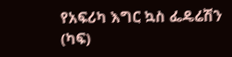የአፍሪካ እግር ኳስ ፌዴሬሽን (ካፍ)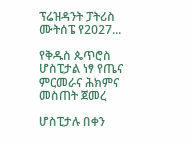ፕሬዝዳንት ፓትሪስ ሙትሰፔ የ2027...

የቅዱስ ጴጥሮስ ሆስፒታል ነፃ የጤና ምርመራና ሕክምና መስጠት ጀመረ

ሆስፒታሉ በቀን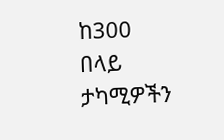ከ300 በላይ ታካሚዎችን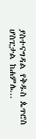ያስተናግዳል የቅዱስ ጴጥሮስ ሆስፒታል ከሐምሌ...